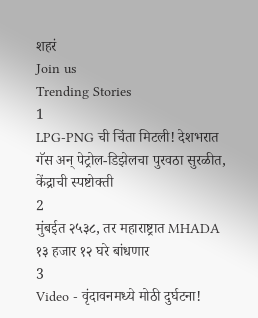शहरं
Join us
Trending Stories
1
LPG-PNG ची चिंता मिटली! देशभरात गॅस अन् पेट्रोल-डिझेलचा पुरवठा सुरळीत, केंद्राची स्पष्टोक्ती
2
मुंबईत २५३८, तर महाराष्ट्रात MHADA १३ हजार १२ घरे बांधणार
3
Video - वृंदावनमध्ये मोठी दुर्घटना!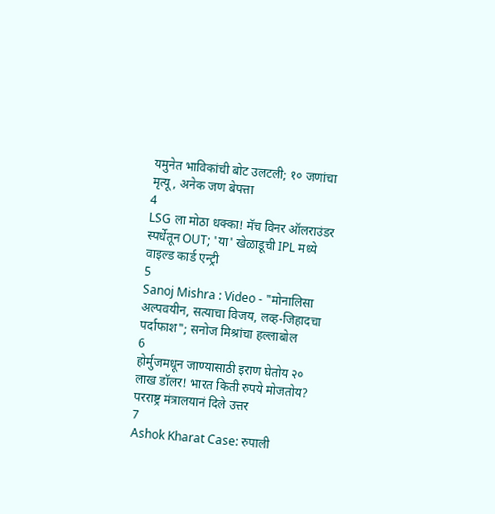यमुनेत भाविकांची बोट उलटली; १० जणांचा मृत्यू, अनेक जण बेपत्ता
4
LSG ला मोठा धक्का! मॅच विनर ऑलराउंडर स्पर्धेतून OUT; 'या' खेळाडूची IPL मध्ये वाइल्ड कार्ड एन्ट्री
5
Sanoj Mishra : Video - "मोनालिसा अल्पवयीन, सत्याचा विजय, लव्ह-जिहादचा पर्दाफाश"; सनोज मिश्रांचा हल्लाबोल
6
होर्मुजमधून जाण्यासाठी इराण घेतोय २० लाख डॉलर! भारत किती रुपये मोजतोय? परराष्ट्र मंत्रालयानं दिले उत्तर
7
Ashok Kharat Case: रुपाली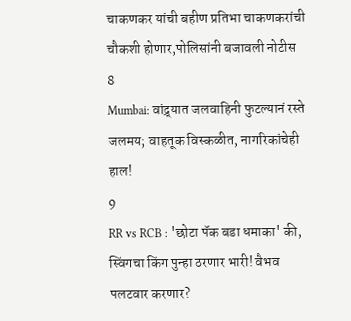चाकणकर यांची बहीण प्रतिभा चाकणकरांची चौकशी होणार,पोलिसांनी बजावली नोटीस
8
Mumbai: वांद्र्यात जलवाहिनी फुटल्यानं रस्ते जलमय; वाहतूक विस्कळीत, नागरिकांचेही हाल!
9
RR vs RCB : 'छोटा पॅक बडा धमाका' की, स्विंगचा किंग पुन्हा ठरणार भारी! वैभव पलटवार करणार?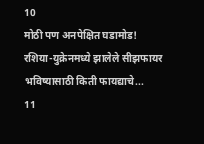10
मोठी पण अनपेक्षित घडामोड! रशिया-युक्रेनमध्ये झालेले सीझफायर भविष्यासाठी किती फायद्याचे...
11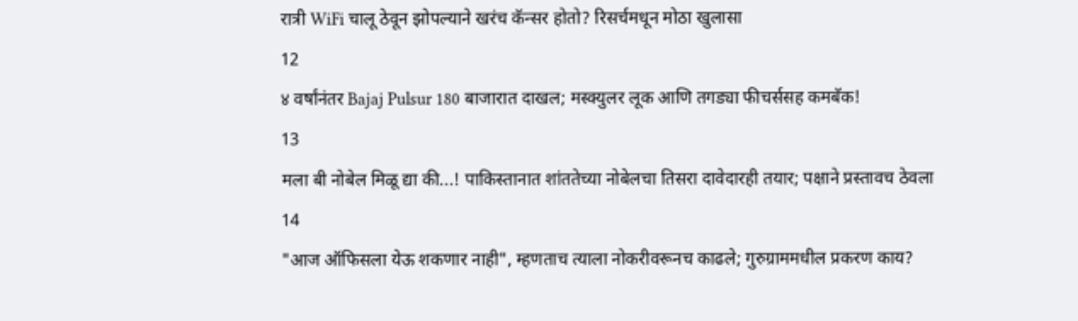रात्री WiFi चालू ठेवून झोपल्याने खरंच कॅन्सर होतो? रिसर्चमधून मोठा खुलासा
12
४ वर्षांनंतर Bajaj Pulsur 180 बाजारात दाखल; मस्क्युलर लूक आणि तगड्या फीचर्ससह कमबॅक!
13
मला बी नोबेल मिळू द्या की...! पाकिस्तानात शांततेच्या नोबेलचा तिसरा दावेदारही तयार; पक्षाने प्रस्तावच ठेवला
14
"आज ऑफिसला येऊ शकणार नाही", म्हणताच त्याला नोकरीवरूनच काढले; गुरुग्राममधील प्रकरण काय?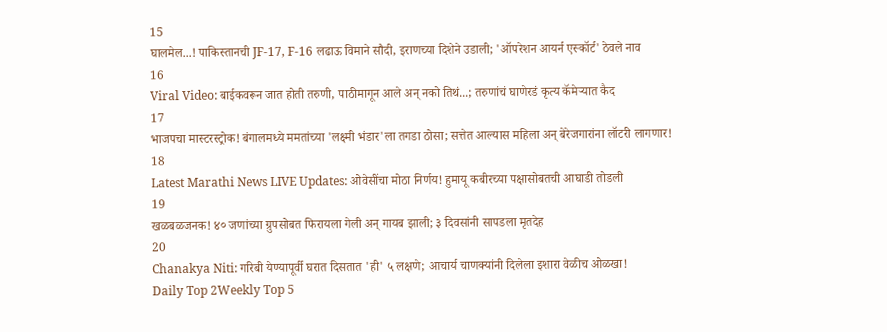15
घालमेल...! पाकिस्तानची JF-17, F-16 लढाऊ विमाने सौदी, इराणच्या दिशेने उडाली; 'ऑपरेशन आयर्न एस्कॉर्ट' ठेवले नाव
16
Viral Video: बाईकवरून जात होती तरुणी, पाठीमागून आले अन् नको तिथं...; तरुणांचं घाणेरडं कृत्य कॅमेऱ्यात कैद
17
भाजपचा मास्टरस्ट्रोक! बंगालमध्ये ममतांच्या 'लक्ष्मी भंडार'ला तगडा ठोसा; सत्तेत आल्यास महिला अन् बेरेजगारांना लॉटरी लागणार!
18
Latest Marathi News LIVE Updates: ओवेसींचा मोठा निर्णय! हुमायू कबीरच्या पक्षासोबतची आघाडी तोडली
19
खळबळजनक! ४० जणांच्या ग्रुपसोबत फिरायला गेली अन् गायब झाली; ३ दिवसांनी सापडला मृतदेह
20
Chanakya Niti: गरिबी येण्यापूर्वी घरात दिसतात 'ही' ५ लक्षणे; आचार्य चाणक्यांनी दिलेला इशारा वेळीच ओळखा!
Daily Top 2Weekly Top 5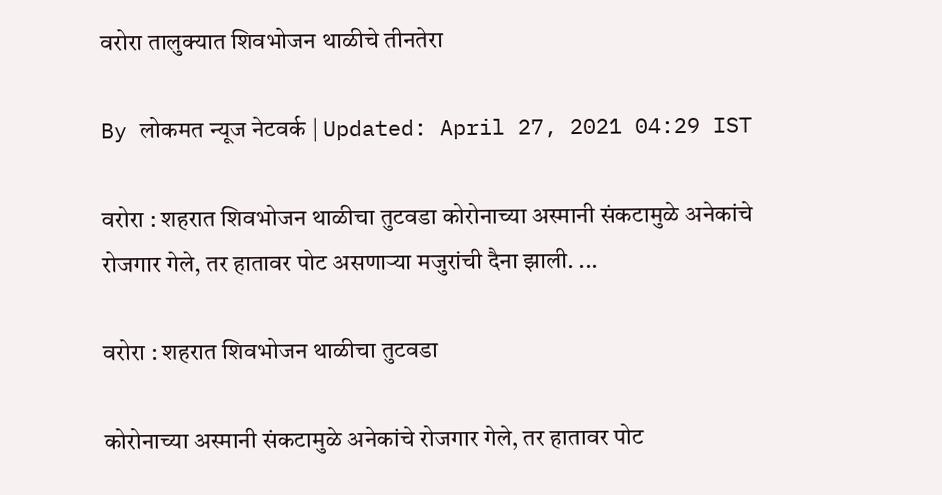वरोरा तालुक्यात शिवभोजन थाळीचे तीनतेरा

By लोकमत न्यूज नेटवर्क | Updated: April 27, 2021 04:29 IST

वरोरा : शहरात शिवभोजन थाळीचा तुटवडा कोरोनाच्या अस्मानी संकटामुळे अनेकांचे रोजगार गेले, तर हातावर पोट असणाऱ्या मजुरांची दैना झाली. ...

वरोरा : शहरात शिवभोजन थाळीचा तुटवडा

कोरोनाच्या अस्मानी संकटामुळे अनेकांचे रोजगार गेले, तर हातावर पोट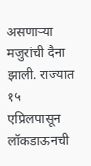असणाऱ्या मजुरांची दैना झाली. राज्यात १५ एप्रिलपासून लॉकडाऊनची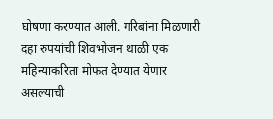घोषणा करण्यात आली. गरिबांना मिळणारी दहा रुपयांची शिवभोजन थाळी एक महिन्याकरिता मोफत देण्यात येणार असल्याची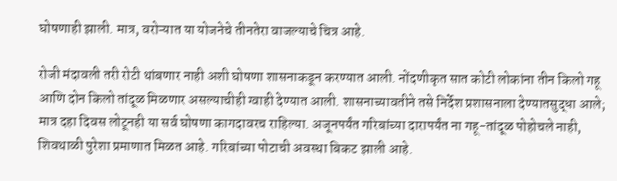घोषणाही झाली. मात्र, वरोऱ्यात या योजनेचे तीनतेरा वाजल्याचे चित्र आहे.

रोजी मंदावली तरी रोटी थांबणार नाही अशी घोषणा शासनाकडून करण्यात आली. नोंदणीकृत सात कोटी लोकांना तीन किलो गहू आणि दोन किलो तांदूळ मिळणार असल्याचीही ग्वाही देण्यात आली. शासनाच्यावतीने तसे निर्देश प्रशासनाला देण्यातसुद्धा आले; मात्र दहा दिवस लोटूनही या सर्व घोषणा कागदावरच राहिल्या. अजूनपर्यंत गरिबांच्या दारापर्यंत ना गहू-तांदूळ पोहोचले नाही, शिवथाळी पुरेशा प्रमाणात मिळत आहे. गरिबांच्या पोटाची अवस्था बिकट झाली आहे.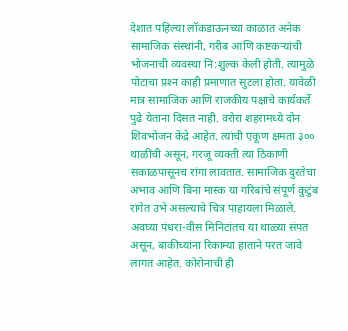देशात पहिल्या लॉकडाऊनच्या काळात अनेक सामाजिक संस्थांनी, गरीब आणि कष्टकऱ्यांची भोजनाची व्यवस्था नि:शुल्क केली होती. त्यामुळे पोटाचा प्रश्‍न काही प्रमाणात सुटला होता. यावेळी मात्र सामाजिक आणि राजकीय पक्षाचे कार्यकर्ते पुढे येताना दिसत नाही. वरोरा शहरामध्ये दोन शिवभोजन केंद्रे आहेत. त्यांची एकूण क्षमता ३०० थाळींची असून, गरजू व्यक्ती त्या ठिकाणी सकाळपासूनच रांगा लावतात. सामाजिक दुरतेचा अभाव आणि बिना मास्क या गरिबांचे संपूर्ण कुटुंब रांगेत उभे असल्याचे चित्र पाहायला मिळाले. अवघ्या पंधरा-वीस मिनिटांतच या थाळ्या संपत असून, बाकीच्यांना रिकाम्या हाताने परत जावे लागत आहेत. कोरोनाची ही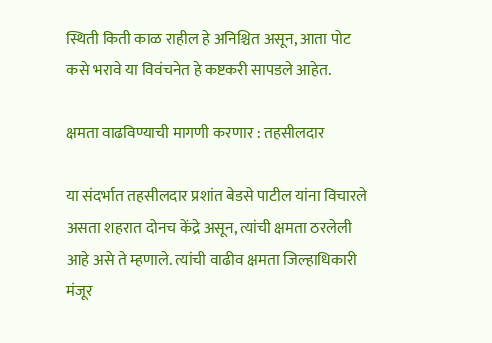स्थिती किती काळ राहील हे अनिश्चित असून, आता पोट कसे भरावे या विवंचनेत हे कष्टकरी सापडले आहेत.

क्षमता वाढविण्याची मागणी करणार : तहसीलदार

या संदर्भात तहसीलदार प्रशांत बेडसे पाटील यांना विचारले असता शहरात दोनच केंद्रे असून, त्यांची क्षमता ठरलेली आहे असे ते म्हणाले. त्यांची वाढीव क्षमता जिल्हाधिकारी मंजूर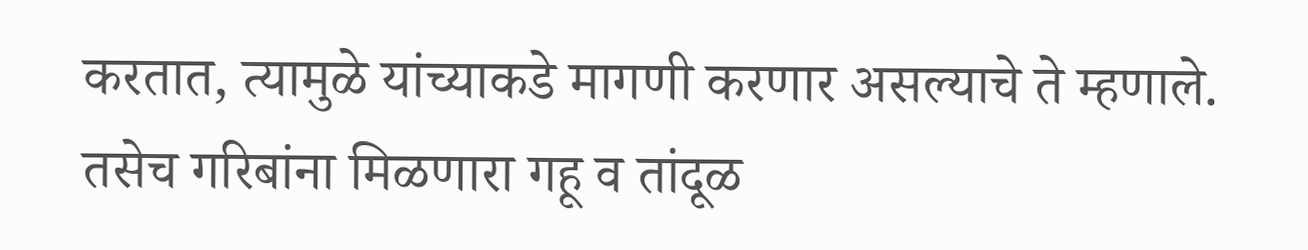करतात, त्यामुळे यांच्याकडे मागणी करणार असल्याचे ते म्हणाले. तसेच गरिबांना मिळणारा गहू व तांदूळ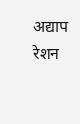अद्याप रेशन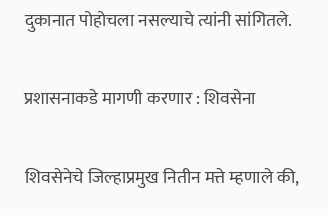दुकानात पोहोचला नसल्याचे त्यांनी सांगितले.

प्रशासनाकडे मागणी करणार : शिवसेना

शिवसेनेचे जिल्हाप्रमुख नितीन मत्ते म्हणाले की,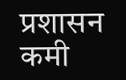प्रशासन कमी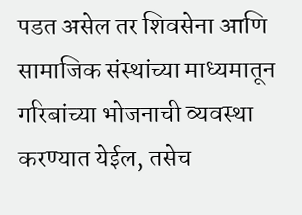पडत असेल तर शिवसेना आणि सामाजिक संस्थांच्या माध्यमातून गरिबांच्या भोजनाची व्यवस्था करण्यात येईल, तसेच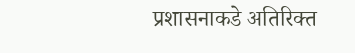प्रशासनाकडे अतिरिक्त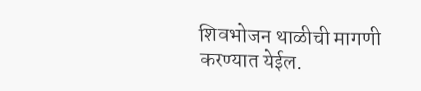शिवभोजन थाळीची मागणी करण्यात येईल.